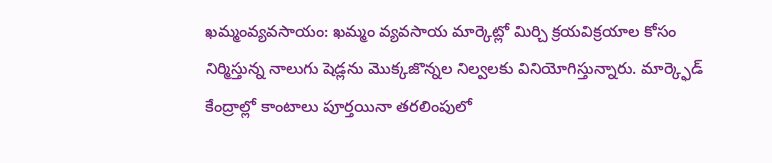ఖమ్మంవ్యవసాయం: ఖమ్మం వ్యవసాయ మార్కెట్లో మిర్చి క్రయవిక్రయాల కోసం నిర్మిస్తున్న నాలుగు షెడ్లను మొక్కజొన్నల నిల్వలకు వినియోగిస్తున్నారు. మార్క్ఫెడ్ కేంద్రాల్లో కాంటాలు పూర్తయినా తరలింపులో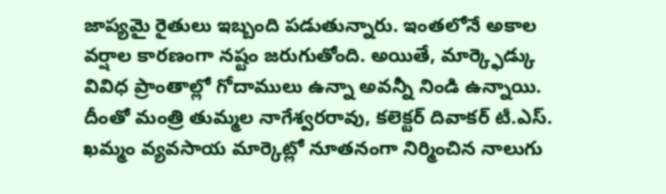జాప్యమై రైతులు ఇబ్బంది పడుతున్నారు. ఇంతలోనే అకాల వర్షాల కారణంగా నష్టం జరుగుతోంది. అయితే, మార్క్ఫెడ్కు వివిధ ప్రాంతాల్లో గోదాములు ఉన్నా అవన్నీ నిండి ఉన్నాయి. దీంతో మంత్రి తుమ్మల నాగేశ్వరరావు, కలెక్టర్ దివాకర్ టీ.ఎస్. ఖమ్మం వ్యవసాయ మార్కెట్లో నూతనంగా నిర్మించిన నాలుగు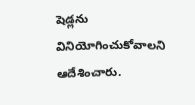షెడ్లను వినియోగించుకోవాలని ఆదేశించారు.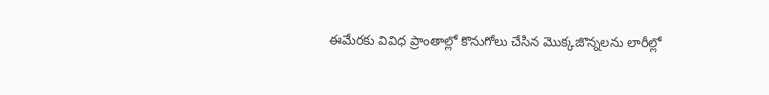ఈమేరకు వివిధ ప్రాంతాల్లో కొనుగోలు చేసిన మొక్కజొన్నలను లారీల్లో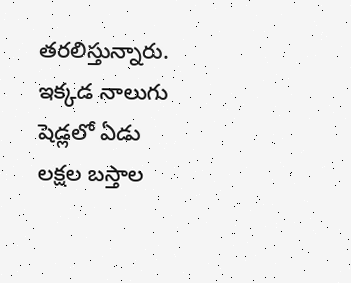తరలిస్తున్నారు. ఇక్కడ నాలుగు షెడ్లలో ఏడు లక్షల బస్తాల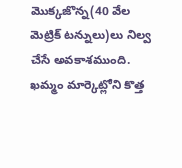మొక్కజొన్న(40 వేల మెట్రిక్ టన్నులు)లు నిల్వ చేసే అవకాశముంది.
ఖమ్మం మార్కెట్లోని కొత్త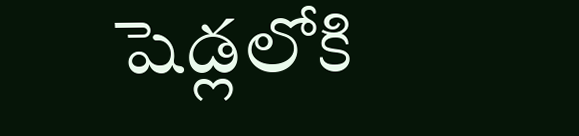షెడ్లలోకి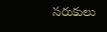సరుకులు